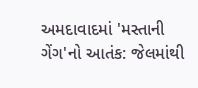અમદાવાદમાં 'મસ્તાની ગેંગ'નો આતંક: જેલમાંથી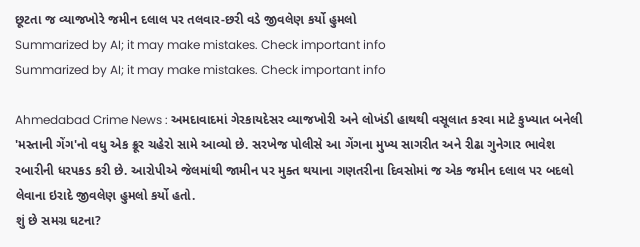છૂટતા જ વ્યાજખોરે જમીન દલાલ પર તલવાર-છરી વડે જીવલેણ કર્યો હુમલો
Summarized by AI; it may make mistakes. Check important info
Summarized by AI; it may make mistakes. Check important info

Ahmedabad Crime News : અમદાવાદમાં ગેરકાયદેસર વ્યાજખોરી અને લોખંડી હાથથી વસૂલાત કરવા માટે કુખ્યાત બનેલી 'મસ્તાની ગેંગ'નો વધુ એક ક્રૂર ચહેરો સામે આવ્યો છે. સરખેજ પોલીસે આ ગેંગના મુખ્ય સાગરીત અને રીઢા ગુનેગાર ભાવેશ રબારીની ધરપકડ કરી છે. આરોપીએ જેલમાંથી જામીન પર મુક્ત થયાના ગણતરીના દિવસોમાં જ એક જમીન દલાલ પર બદલો લેવાના ઇરાદે જીવલેણ હુમલો કર્યો હતો.
શું છે સમગ્ર ઘટના?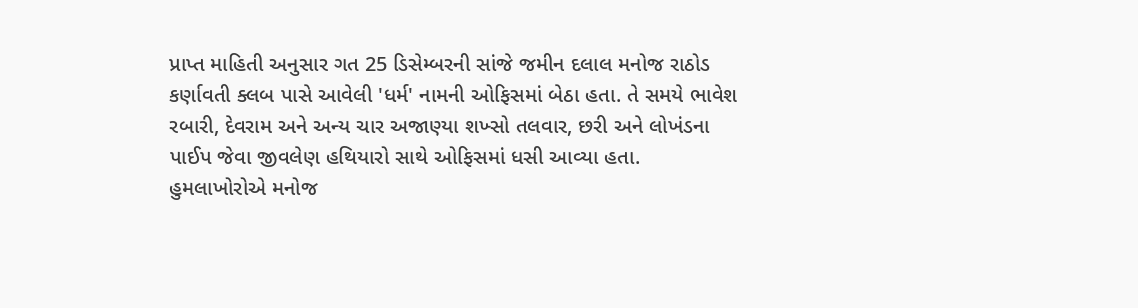પ્રાપ્ત માહિતી અનુસાર ગત 25 ડિસેમ્બરની સાંજે જમીન દલાલ મનોજ રાઠોડ કર્ણાવતી ક્લબ પાસે આવેલી 'ધર્મ' નામની ઓફિસમાં બેઠા હતા. તે સમયે ભાવેશ રબારી, દેવરામ અને અન્ય ચાર અજાણ્યા શખ્સો તલવાર, છરી અને લોખંડના પાઈપ જેવા જીવલેણ હથિયારો સાથે ઓફિસમાં ધસી આવ્યા હતા. હુમલાખોરોએ મનોજ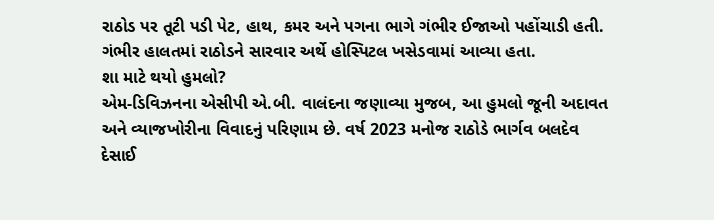રાઠોડ પર તૂટી પડી પેટ, હાથ, કમર અને પગના ભાગે ગંભીર ઈજાઓ પહોંચાડી હતી. ગંભીર હાલતમાં રાઠોડને સારવાર અર્થે હોસ્પિટલ ખસેડવામાં આવ્યા હતા.
શા માટે થયો હુમલો?
એમ-ડિવિઝનના એસીપી એ.બી. વાલંદના જણાવ્યા મુજબ, આ હુમલો જૂની અદાવત અને વ્યાજખોરીના વિવાદનું પરિણામ છે. વર્ષ 2023 મનોજ રાઠોડે ભાર્ગવ બલદેવ દેસાઈ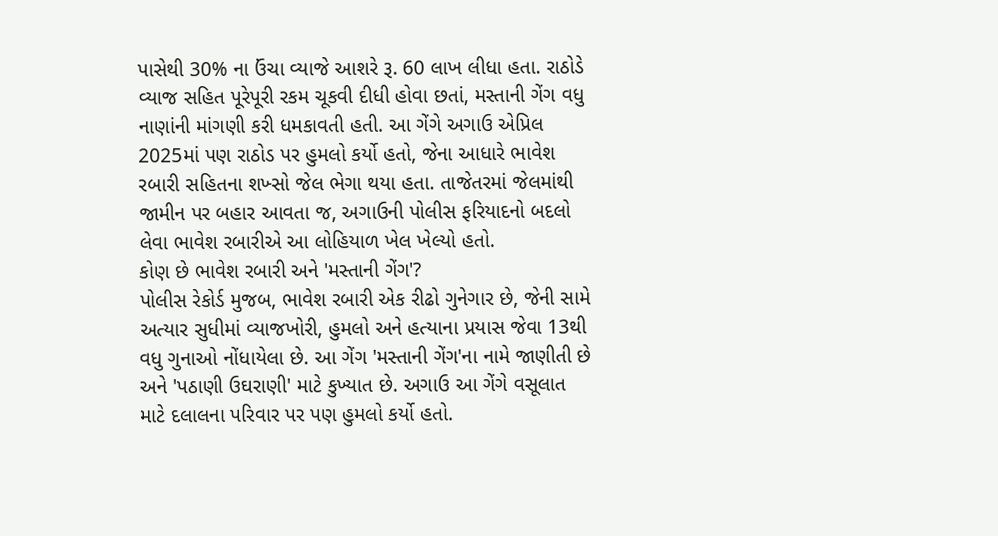પાસેથી 30% ના ઉંચા વ્યાજે આશરે રૂ. 60 લાખ લીધા હતા. રાઠોડે વ્યાજ સહિત પૂરેપૂરી રકમ ચૂકવી દીધી હોવા છતાં, મસ્તાની ગેંગ વધુ નાણાંની માંગણી કરી ધમકાવતી હતી. આ ગેંગે અગાઉ એપ્રિલ 2025માં પણ રાઠોડ પર હુમલો કર્યો હતો, જેના આધારે ભાવેશ રબારી સહિતના શખ્સો જેલ ભેગા થયા હતા. તાજેતરમાં જેલમાંથી જામીન પર બહાર આવતા જ, અગાઉની પોલીસ ફરિયાદનો બદલો લેવા ભાવેશ રબારીએ આ લોહિયાળ ખેલ ખેલ્યો હતો.
કોણ છે ભાવેશ રબારી અને 'મસ્તાની ગેંગ'?
પોલીસ રેકોર્ડ મુજબ, ભાવેશ રબારી એક રીઢો ગુનેગાર છે, જેની સામે અત્યાર સુધીમાં વ્યાજખોરી, હુમલો અને હત્યાના પ્રયાસ જેવા 13થી વધુ ગુનાઓ નોંધાયેલા છે. આ ગેંગ 'મસ્તાની ગેંગ'ના નામે જાણીતી છે અને 'પઠાણી ઉઘરાણી' માટે કુખ્યાત છે. અગાઉ આ ગેંગે વસૂલાત માટે દલાલના પરિવાર પર પણ હુમલો કર્યો હતો.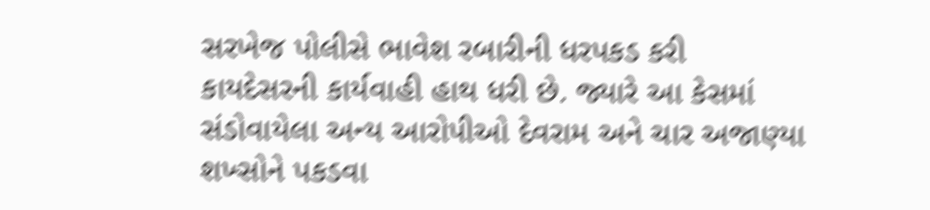સરખેજ પોલીસે ભાવેશ રબારીની ધરપકડ કરી કાયદેસરની કાર્યવાહી હાથ ધરી છે. જ્યારે આ કેસમાં સંડોવાયેલા અન્ય આરોપીઓ દેવરામ અને ચાર અજાણ્યા શખ્સોને પકડવા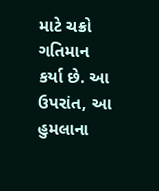માટે ચક્રો ગતિમાન કર્યા છે. આ ઉપરાંત, આ હુમલાના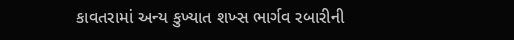કાવતરામાં અન્ય કુખ્યાત શખ્સ ભાર્ગવ રબારીની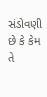સંડોવણી છે કે કેમ તે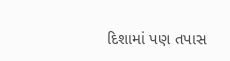દિશામાં પણ તપાસ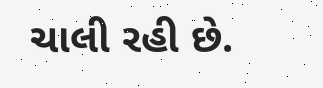ચાલી રહી છે.